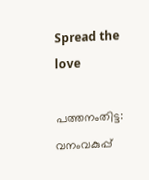Spread the love

പത്തനംതിട്ട: വനംവകുപ്പ്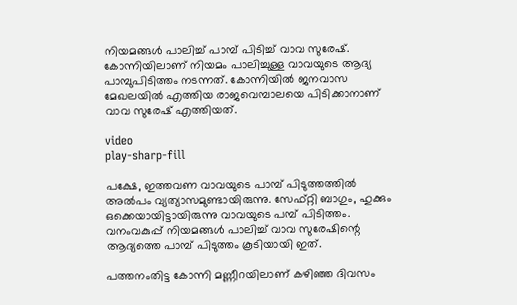നിയമങ്ങള്‍ പാലിച്ച് പാമ്പ് പിടിച്ച് വാവ സുരേഷ്. കോന്നിയിലാണ് നിയമം പാലിച്ചുള്ള വാവയുടെ ആദ്യ പാമ്പുപിടിത്തം നടന്നത്. കോന്നിയിൽ ജനവാസ മേഖലയിൽ എത്തിയ രാജവെമ്പാലയെ പിടിക്കാനാണ് വാവ സുരേഷ് എത്തിയത്.

video
play-sharp-fill

പക്ഷേ, ഇത്തവണ വാവയുടെ പാമ്പ് പിടുത്തത്തിൽ അൽപം വ്യത്യാസമുണ്ടായിരുന്നു. സേഫ്റ്റി ബാഗും, ഹുക്കും ഒക്കെയായിട്ടായിരുന്നു വാവയുടെ പമ്പ് പിടിത്തം. വനംവകുപ്പ് നിയമങ്ങൾ പാലിച്ച് വാവ സുരേഷിന്റെ ആദ്യത്തെ പാമ്പ് പിടുത്തം കൂടിയായി ഇത്.

പത്തനംതിട്ട കോന്നി മണ്ണീറയിലാണ് കഴിഞ്ഞ ദിവസം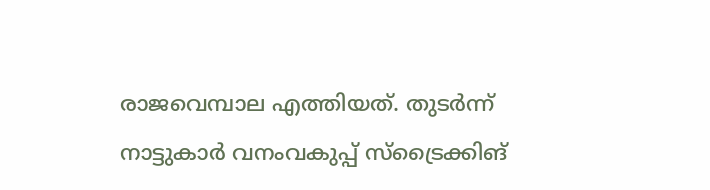രാജവെമ്പാല എത്തിയത്. തുടർന്ന് നാട്ടുകാർ വനംവകുപ്പ് സ്‌ട്രൈക്കിങ്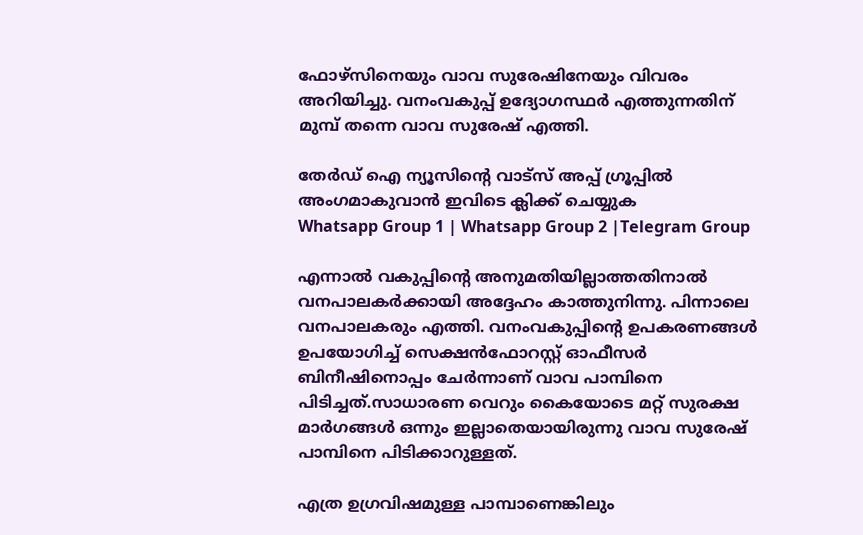ഫോഴ്‌സിനെയും വാവ സുരേഷിനേയും വിവരം അറിയിച്ചു. വനംവകുപ്പ് ഉദ്യോഗസ്ഥർ എത്തുന്നതിന് മുമ്പ് തന്നെ വാവ സുരേഷ് എത്തി.

തേർഡ് ഐ ന്യൂസിന്റെ വാട്സ് അപ്പ് ഗ്രൂപ്പിൽ അംഗമാകുവാൻ ഇവിടെ ക്ലിക്ക് ചെയ്യുക
Whatsapp Group 1 | Whatsapp Group 2 |Telegram Group

എന്നാൽ വകുപ്പിന്റെ അനുമതിയില്ലാത്തതിനാല്‍ വനപാലകര്‍ക്കായി അദ്ദേഹം കാത്തുനിന്നു. പിന്നാലെ വനപാലകരും എത്തി. വനംവകുപ്പിന്റെ ഉപകരണങ്ങള്‍ ഉപയോഗിച്ച് സെക്ഷന്‍ഫോറസ്റ്റ് ഓഫീസര്‍ ബിനീഷിനൊപ്പം ചേർന്നാണ് വാവ പാമ്പിനെ പിടിച്ചത്.സാധാരണ വെറും കൈയോടെ മറ്റ് സുരക്ഷ മാര്‍ഗങ്ങള്‍ ഒന്നും ഇല്ലാതെയായിരുന്നു വാവ സുരേഷ് പാമ്പിനെ പിടിക്കാറുള്ളത്.

എത്ര ഉഗ്രവിഷമുള്ള പാമ്പാണെങ്കിലും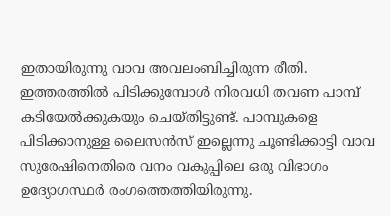ഇതായിരുന്നു വാവ അവലംബിച്ചിരുന്ന രീതി. ഇത്തരത്തില്‍ പിടിക്കുമ്പോള്‍ നിരവധി തവണ പാമ്പ് കടിയേല്‍ക്കുകയും ചെയ്തിട്ടുണ്ട്. പാമ്പുകളെ പിടിക്കാനുള്ള ലൈസന്‍സ് ഇല്ലെന്നു ചൂണ്ടിക്കാട്ടി വാവ സുരേഷിനെതിരെ വനം വകുപ്പിലെ ഒരു വിഭാഗം ഉദ്യോഗസ്ഥര്‍ രംഗത്തെത്തിയിരുന്നു.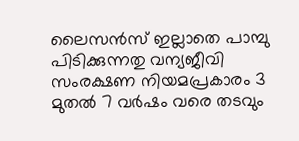ലൈസന്‍സ് ഇല്ലാതെ പാമ്പു പിടിക്കുന്നതു വന്യജീവി സംരക്ഷണ നിയമപ്രകാരം 3 മുതല്‍ 7 വര്‍ഷം വരെ തടവും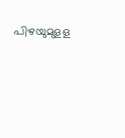പിഴയുമുളള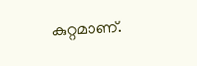കുറ്റമാണ്.